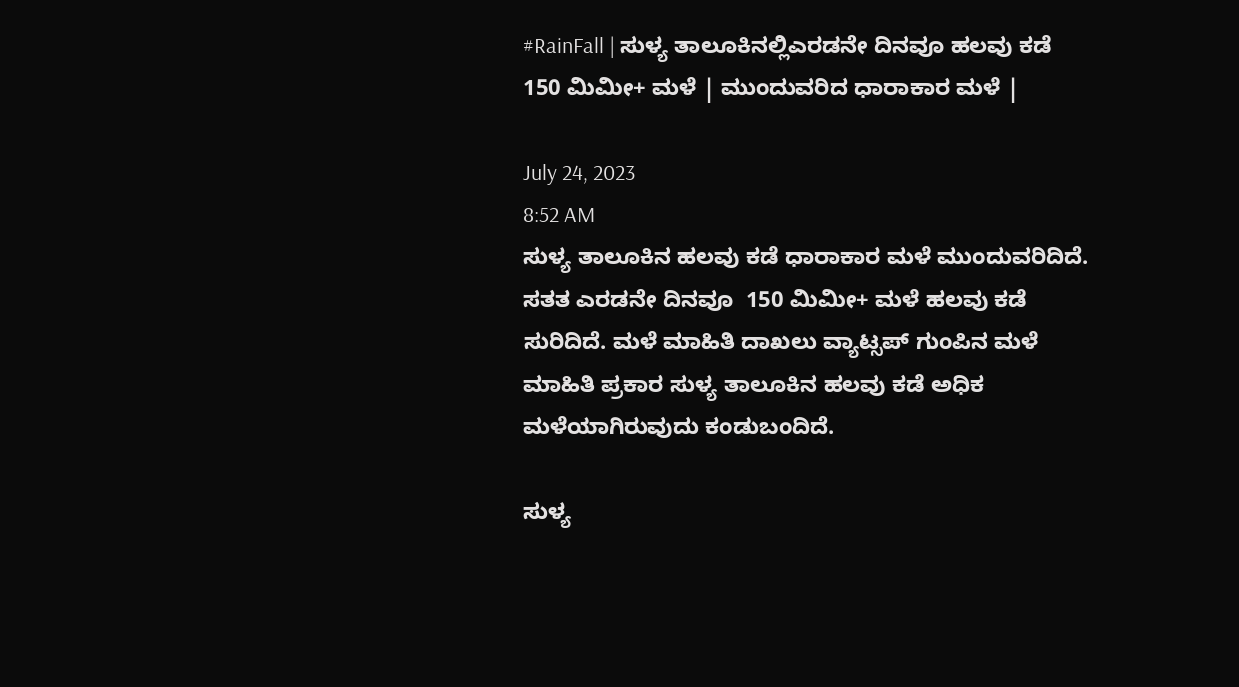#RainFall | ಸುಳ್ಯ ತಾಲೂಕಿನಲ್ಲಿಎರಡನೇ ದಿನವೂ ಹಲವು ಕಡೆ 150 ಮಿಮೀ+ ಮಳೆ | ಮುಂದುವರಿದ ಧಾರಾಕಾರ ಮಳೆ |

July 24, 2023
8:52 AM
ಸುಳ್ಯ ತಾಲೂಕಿನ ಹಲವು ಕಡೆ ಧಾರಾಕಾರ ಮಳೆ ಮುಂದುವರಿದಿದೆ. ಸತತ ಎರಡನೇ ದಿನವೂ  150 ಮಿಮೀ+ ಮಳೆ ಹಲವು ಕಡೆ ಸುರಿದಿದೆ. ಮಳೆ ಮಾಹಿತಿ ದಾಖಲು ವ್ಯಾಟ್ಸಪ್‌ ಗುಂಪಿನ ಮಳೆ ಮಾಹಿತಿ ಪ್ರಕಾರ ಸುಳ್ಯ ತಾಲೂಕಿನ ಹಲವು ಕಡೆ ಅಧಿಕ ಮಳೆಯಾಗಿರುವುದು ಕಂಡುಬಂದಿದೆ.

ಸುಳ್ಯ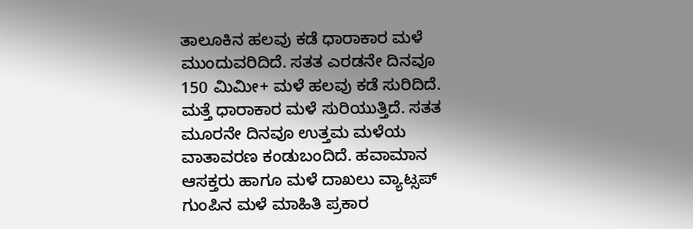ತಾಲೂಕಿನ ಹಲವು ಕಡೆ ಧಾರಾಕಾರ ಮಳೆ ಮುಂದುವರಿದಿದೆ. ಸತತ ಎರಡನೇ ದಿನವೂ  150 ಮಿಮೀ+ ಮಳೆ ಹಲವು ಕಡೆ ಸುರಿದಿದೆ. ಮತ್ತೆ ಧಾರಾಕಾರ ಮಳೆ ಸುರಿಯುತ್ತಿದೆ. ಸತತ ಮೂರನೇ ದಿನವೂ ಉತ್ತಮ ಮಳೆಯ ವಾತಾವರಣ ಕಂಡುಬಂದಿದೆ. ಹವಾಮಾನ ಆಸಕ್ತರು ಹಾಗೂ ಮಳೆ ದಾಖಲು ವ್ಯಾಟ್ಸಪ್‌ ಗುಂಪಿನ ಮಳೆ ಮಾಹಿತಿ ಪ್ರಕಾರ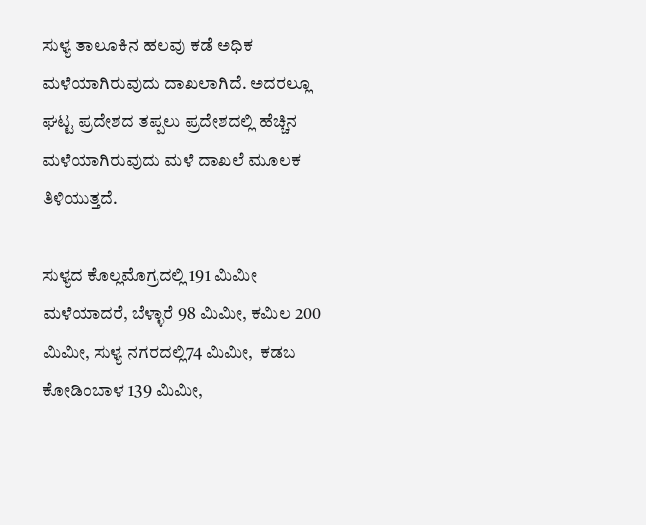ಸುಳ್ಯ ತಾಲೂಕಿನ ಹಲವು ಕಡೆ ಅಧಿಕ ಮಳೆಯಾಗಿರುವುದು ದಾಖಲಾಗಿದೆ. ಅದರಲ್ಲೂ ಘಟ್ಟ ಪ್ರದೇಶದ ತಪ್ಪಲು ಪ್ರದೇಶದಲ್ಲಿ ಹೆಚ್ಚಿನ ಮಳೆಯಾಗಿರುವುದು ಮಳೆ ದಾಖಲೆ ಮೂಲಕ ತಿಳಿಯುತ್ತದೆ.

ಸುಳ್ಯದ ಕೊಲ್ಲಮೊಗ್ರದಲ್ಲಿ 191 ಮಿಮೀ ಮಳೆಯಾದರೆ, ಬೆಳ್ಳಾರೆ 98 ಮಿಮೀ, ಕಮಿಲ 200 ಮಿಮೀ, ಸುಳ್ಯ ನಗರದಲ್ಲಿ74 ಮಿಮೀ,  ಕಡಬ ಕೋಡಿಂಬಾಳ 139 ಮಿಮೀ,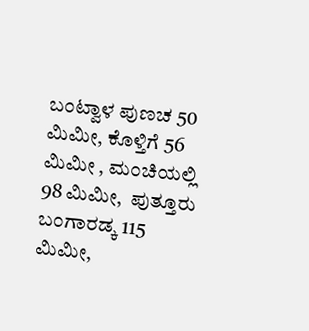ಬಂಟ್ವಾಳ ಪುಣಚ 50 ಮಿಮೀ, ಕೊಳ್ತಿಗೆ 56 ಮಿಮೀ , ಮಂಚಿಯಲ್ಲಿ 98 ಮಿಮೀ,  ಪುತ್ತೂರು ಬಂಗಾರಡ್ಕ 115 ಮಿಮೀ,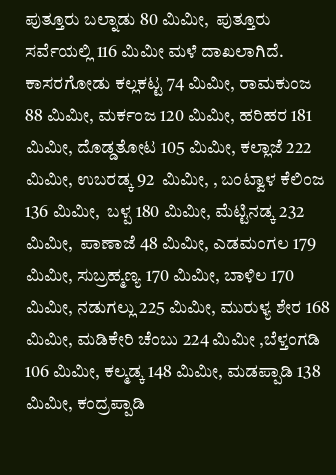ಪುತ್ತೂರು ಬಲ್ನಾಡು 80 ಮಿಮೀ,  ಪುತ್ತೂರು ಸರ್ವೆಯಲ್ಲಿ 116 ಮಿಮೀ ಮಳೆ ದಾಖಲಾಗಿದೆ. ಕಾಸರಗೋಡು ಕಲ್ಲಕಟ್ಟ 74 ಮಿಮೀ, ರಾಮಕುಂಜ 88 ಮಿಮೀ, ಮರ್ಕಂಜ 120 ಮಿಮೀ, ಹರಿಹರ 181 ಮಿಮೀ, ದೊಡ್ಡತೋಟ 105 ಮಿಮೀ, ಕಲ್ಲಾಜೆ 222 ಮಿಮೀ, ಉಬರಡ್ಕ 92  ಮಿಮೀ, , ಬಂಟ್ವಾಳ ಕೆಲಿಂಜ 136 ಮಿಮೀ,  ಬಳ್ಪ 180 ಮಿಮೀ, ಮೆಟ್ಟಿನಡ್ಕ 232 ಮಿಮೀ,  ಪಾಣಾಜೆ 48 ಮಿಮೀ, ಎಡಮಂಗಲ 179 ಮಿಮೀ, ಸುಬ್ರಹ್ಮಣ್ಯ 170 ಮಿಮೀ, ಬಾಳಿಲ 170 ಮಿಮೀ, ನಡುಗಲ್ಲು 225 ಮಿಮೀ, ಮುರುಳ್ಯ ಶೇರ 168 ಮಿಮೀ, ಮಡಿಕೇರಿ ಚೆಂಬು 224 ಮಿಮೀ ,ಬೆಳ್ತಂಗಡಿ 106 ಮಿಮೀ, ಕಲ್ಮಡ್ಕ 148 ಮಿಮೀ, ಮಡಪ್ಪಾಡಿ 138 ಮಿಮೀ, ಕಂದ್ರಪ್ಪಾಡಿ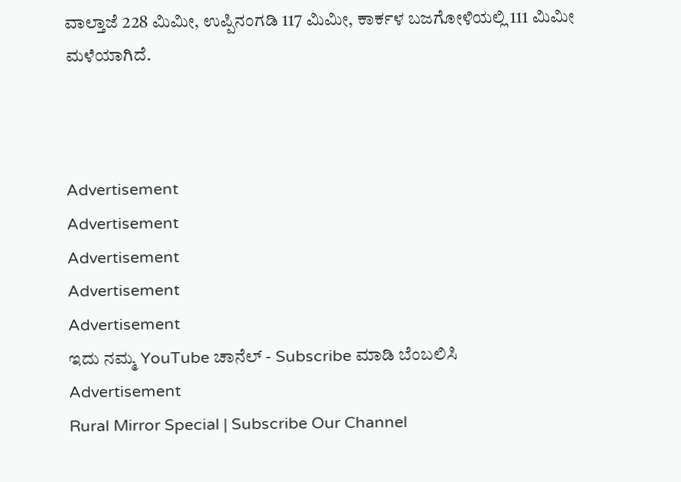ವಾಲ್ತಾಜೆ 228 ಮಿಮೀ, ಉಪ್ಪಿನಂಗಡಿ 117 ಮಿಮೀ, ಕಾರ್ಕಳ ಬಜಗೋಳಿಯಲ್ಲಿ 111 ಮಿಮೀ ಮಳೆಯಾಗಿದೆ.



Advertisement
Advertisement
Advertisement
Advertisement
Advertisement
ಇದು ನಮ್ಮ YouTube ಚಾನೆಲ್ - Subscribe ಮಾಡಿ ಬೆಂಬಲಿಸಿ
Advertisement
Rural Mirror Special | Subscribe Our Channel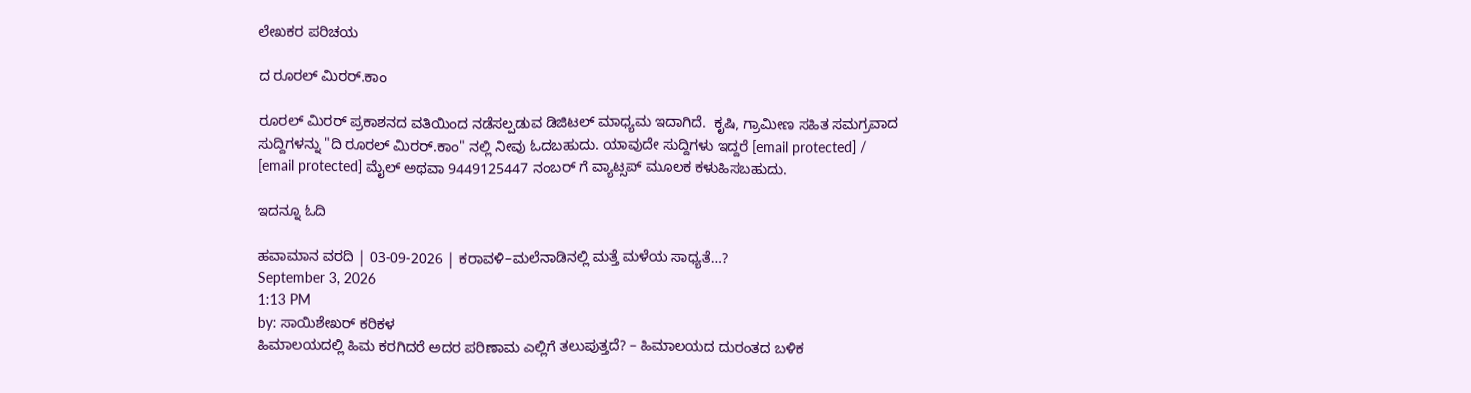ಲೇಖಕರ ಪರಿಚಯ

ದ ರೂರಲ್ ಮಿರರ್.ಕಾಂ

ರೂರಲ್‌ ಮಿರರ್‌ ಪ್ರಕಾಶನದ ವತಿಯಿಂದ ನಡೆಸಲ್ಪಡುವ ಡಿಜಿಟಲ್‌ ಮಾಧ್ಯಮ ಇದಾಗಿದೆ.  ಕೃಷಿ, ಗ್ರಾಮೀಣ ಸಹಿತ ಸಮಗ್ರವಾದ ಸುದ್ದಿಗಳನ್ನು "ದಿ ರೂರಲ್‌ ಮಿರರ್‌.ಕಾಂ" ನಲ್ಲಿ ನೀವು ಓದಬಹುದು. ಯಾವುದೇ ಸುದ್ದಿಗಳು ಇದ್ದರೆ [email protected] / [email protected] ಮೈಲ್ ಅಥವಾ 9449125447 ನಂಬರ್ ಗೆ ವ್ಯಾಟ್ಸಪ್ ಮೂಲಕ ಕಳುಹಿಸಬಹುದು.

ಇದನ್ನೂ ಓದಿ

ಹವಾಮಾನ ವರದಿ | 03-09-2026 | ಕರಾವಳಿ–ಮಲೆನಾಡಿನಲ್ಲಿ ಮತ್ತೆ ಮಳೆಯ ಸಾಧ್ಯತೆ…?
September 3, 2026
1:13 PM
by: ಸಾಯಿಶೇಖರ್ ಕರಿಕಳ
ಹಿಮಾಲಯದಲ್ಲಿ ಹಿಮ ಕರಗಿದರೆ ಅದರ ಪರಿಣಾಮ ಎಲ್ಲಿಗೆ ತಲುಪುತ್ತದೆ? – ಹಿಮಾಲಯದ ದುರಂತದ ಬಳಿಕ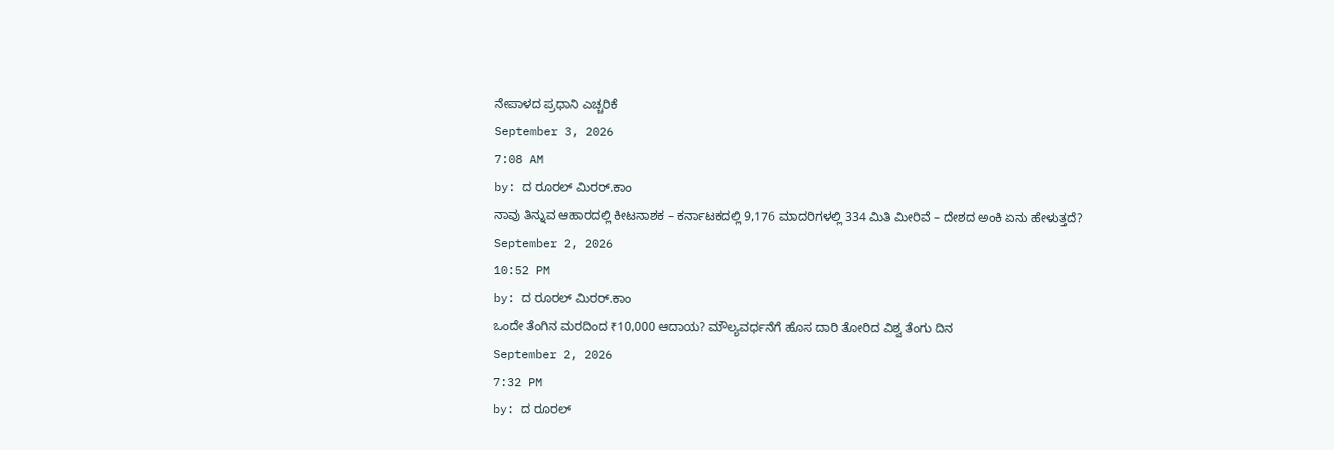ನೇಪಾಳದ ಪ್ರಧಾನಿ ಎಚ್ಚರಿಕೆ
September 3, 2026
7:08 AM
by: ದ ರೂರಲ್ ಮಿರರ್.ಕಾಂ
ನಾವು ತಿನ್ನುವ ಆಹಾರದಲ್ಲಿ ಕೀಟನಾಶಕ – ಕರ್ನಾಟಕದಲ್ಲಿ 9,176 ಮಾದರಿಗಳಲ್ಲಿ 334 ಮಿತಿ ಮೀರಿವೆ – ದೇಶದ ಅಂಕಿ ಏನು ಹೇಳುತ್ತದೆ?
September 2, 2026
10:52 PM
by: ದ ರೂರಲ್ ಮಿರರ್.ಕಾಂ
ಒಂದೇ ತೆಂಗಿನ ಮರದಿಂದ ₹10,000 ಆದಾಯ? ಮೌಲ್ಯವರ್ಧನೆಗೆ ಹೊಸ ದಾರಿ ತೋರಿದ ವಿಶ್ವ ತೆಂಗು ದಿನ
September 2, 2026
7:32 PM
by: ದ ರೂರಲ್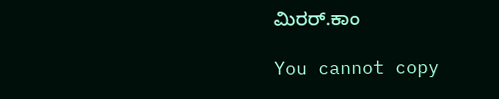ಮಿರರ್.ಕಾಂ

You cannot copy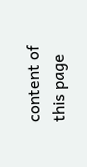content of this page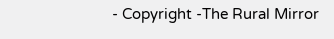- Copyright -The Rural Mirror